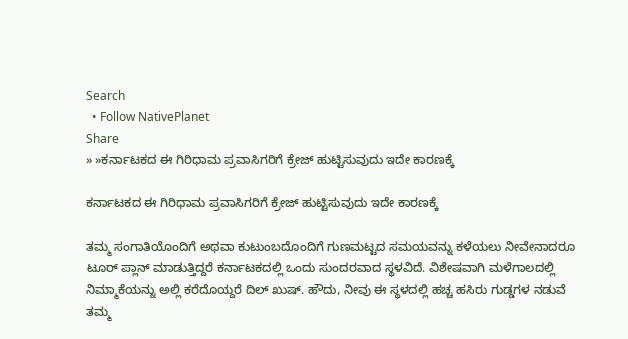Search
  • Follow NativePlanet
Share
» »ಕರ್ನಾಟಕದ ಈ ಗಿರಿಧಾಮ ಪ್ರವಾಸಿಗರಿಗೆ ಕ್ರೇಜ್‌ ಹುಟ್ಟಿಸುವುದು ಇದೇ ಕಾರಣಕ್ಕೆ

ಕರ್ನಾಟಕದ ಈ ಗಿರಿಧಾಮ ಪ್ರವಾಸಿಗರಿಗೆ ಕ್ರೇಜ್‌ ಹುಟ್ಟಿಸುವುದು ಇದೇ ಕಾರಣಕ್ಕೆ

ತಮ್ಮ ಸಂಗಾತಿಯೊಂದಿಗೆ ಅಥವಾ ಕುಟುಂಬದೊಂದಿಗೆ ಗುಣಮಟ್ಟದ ಸಮಯವನ್ನು ಕಳೆಯಲು ನೀವೇನಾದರೂ ಟೂರ್‌ ಪ್ಲಾನ್‌ ಮಾಡುತ್ತಿದ್ದರೆ ಕರ್ನಾಟಕದಲ್ಲಿ ಒಂದು ಸುಂದರವಾದ ಸ್ಥಳವಿದೆ. ವಿಶೇಷವಾಗಿ ಮಳೆಗಾಲದಲ್ಲಿ ನಿಮ್ಮಾಕೆಯನ್ನು ಅಲ್ಲಿ ಕರೆದೊಯ್ದರೆ ದಿಲ್‌ ಖುಷ್‌. ಹೌದು, ನೀವು ಈ ಸ್ಥಳದಲ್ಲಿ ಹಚ್ಚ ಹಸಿರು ಗುಡ್ಡಗಳ ನಡುವೆ ತಮ್ಮ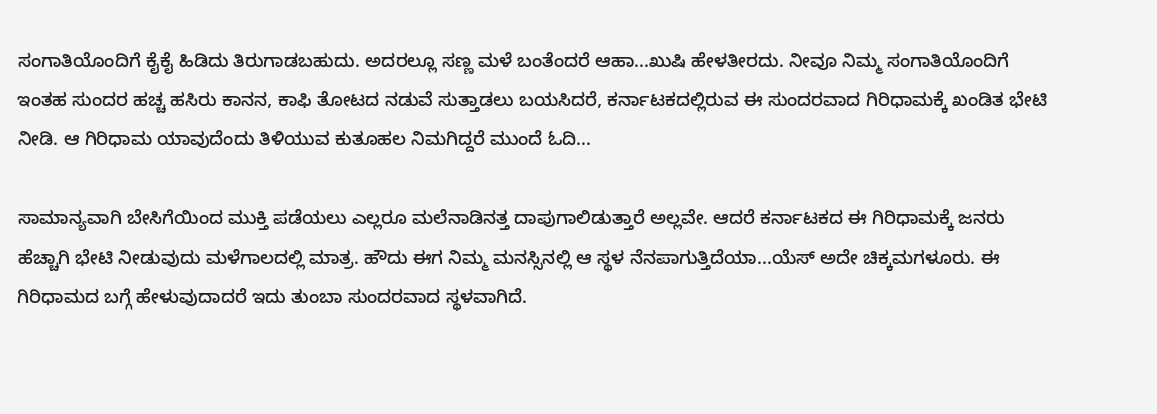ಸಂಗಾತಿಯೊಂದಿಗೆ ಕೈಕೈ ಹಿಡಿದು ತಿರುಗಾಡಬಹುದು. ಅದರಲ್ಲೂ ಸಣ್ಣ ಮಳೆ ಬಂತೆಂದರೆ ಆಹಾ...ಖುಷಿ ಹೇಳತೀರದು. ನೀವೂ ನಿಮ್ಮ ಸಂಗಾತಿಯೊಂದಿಗೆ ಇಂತಹ ಸುಂದರ ಹಚ್ಚ ಹಸಿರು ಕಾನನ, ಕಾಫಿ ತೋಟದ ನಡುವೆ ಸುತ್ತಾಡಲು ಬಯಸಿದರೆ, ಕರ್ನಾಟಕದಲ್ಲಿರುವ ಈ ಸುಂದರವಾದ ಗಿರಿಧಾಮಕ್ಕೆ ಖಂಡಿತ ಭೇಟಿ ನೀಡಿ. ಆ ಗಿರಿಧಾಮ ಯಾವುದೆಂದು ತಿಳಿಯುವ ಕುತೂಹಲ ನಿಮಗಿದ್ದರೆ ಮುಂದೆ ಓದಿ...

ಸಾಮಾನ್ಯವಾಗಿ ಬೇಸಿಗೆಯಿಂದ ಮುಕ್ತಿ ಪಡೆಯಲು ಎಲ್ಲರೂ ಮಲೆನಾಡಿನತ್ತ ದಾಪುಗಾಲಿಡುತ್ತಾರೆ ಅಲ್ಲವೇ. ಆದರೆ ಕರ್ನಾಟಕದ ಈ ಗಿರಿಧಾಮಕ್ಕೆ ಜನರು ಹೆಚ್ಚಾಗಿ ಭೇಟಿ ನೀಡುವುದು ಮಳೆಗಾಲದಲ್ಲಿ ಮಾತ್ರ. ಹೌದು ಈಗ ನಿಮ್ಮ ಮನಸ್ಸಿನಲ್ಲಿ ಆ ಸ್ಥಳ ನೆನಪಾಗುತ್ತಿದೆಯಾ...ಯೆಸ್‌ ಅದೇ ಚಿಕ್ಕಮಗಳೂರು. ಈ ಗಿರಿಧಾಮದ ಬಗ್ಗೆ ಹೇಳುವುದಾದರೆ ಇದು ತುಂಬಾ ಸುಂದರವಾದ ಸ್ಥಳವಾಗಿದೆ.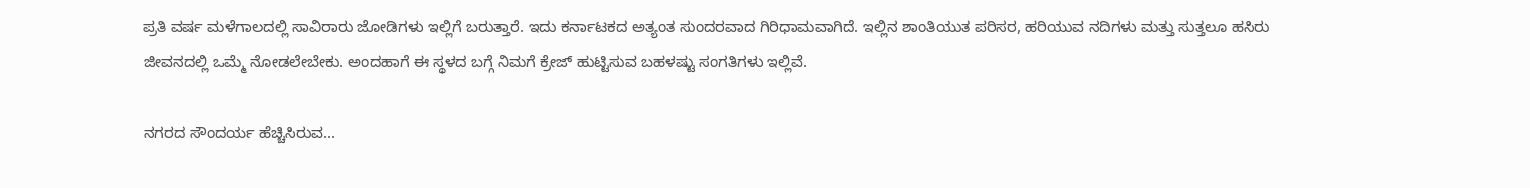ಪ್ರತಿ ವರ್ಷ ಮಳೆಗಾಲದಲ್ಲಿ ಸಾವಿರಾರು ಜೋಡಿಗಳು ಇಲ್ಲಿಗೆ ಬರುತ್ತಾರೆ. ಇದು ಕರ್ನಾಟಕದ ಅತ್ಯಂತ ಸುಂದರವಾದ ಗಿರಿಧಾಮವಾಗಿದೆ. ಇಲ್ಲಿನ ಶಾಂತಿಯುತ ಪರಿಸರ, ಹರಿಯುವ ನದಿಗಳು ಮತ್ತು ಸುತ್ತಲೂ ಹಸಿರು ಜೀವನದಲ್ಲಿ ಒಮ್ಮೆ ನೋಡಲೇಬೇಕು. ಅಂದಹಾಗೆ ಈ ಸ್ಥಳದ ಬಗ್ಗೆ ನಿಮಗೆ ಕ್ರೇಜ್‌ ಹುಟ್ಟಿಸುವ ಬಹಳಷ್ಟು ಸಂಗತಿಗಳು ಇಲ್ಲಿವೆ.

ನಗರದ ಸೌಂದರ್ಯ ಹೆಚ್ಚಿಸಿರುವ...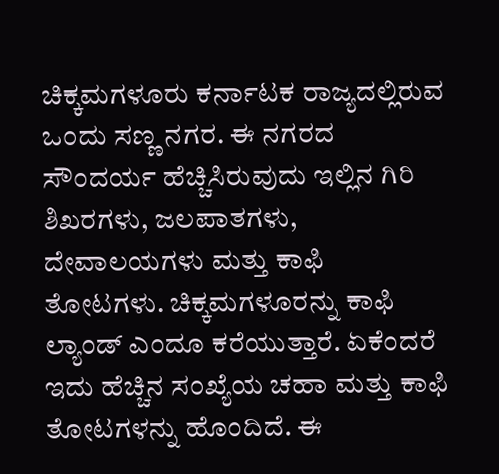ಚಿಕ್ಕಮಗಳೂರು ಕರ್ನಾಟಕ ರಾಜ್ಯದಲ್ಲಿರುವ ಒಂದು ಸಣ್ಣ ನಗರ. ಈ ನಗರದ ಸೌಂದರ್ಯ ಹೆಚ್ಚಿಸಿರುವುದು ಇಲ್ಲಿನ ಗಿರಿ ಶಿಖರಗಳು, ಜಲಪಾತಗಳು, ದೇವಾಲಯಗಳು ಮತ್ತು ಕಾಫಿ ತೋಟಗಳು. ಚಿಕ್ಕಮಗಳೂರನ್ನು ಕಾಫಿ ಲ್ಯಾಂಡ್ ಎಂದೂ ಕರೆಯುತ್ತಾರೆ. ಏಕೆಂದರೆ ಇದು ಹೆಚ್ಚಿನ ಸಂಖ್ಯೆಯ ಚಹಾ ಮತ್ತು ಕಾಫಿ ತೋಟಗಳನ್ನು ಹೊಂದಿದೆ. ಈ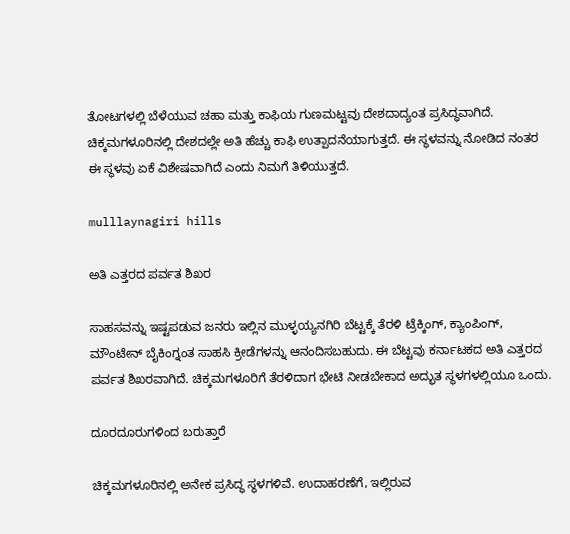ತೋಟಗಳಲ್ಲಿ ಬೆಳೆಯುವ ಚಹಾ ಮತ್ತು ಕಾಫಿಯ ಗುಣಮಟ್ಟವು ದೇಶದಾದ್ಯಂತ ಪ್ರಸಿದ್ಧವಾಗಿದೆ. ಚಿಕ್ಕಮಗಳೂರಿನಲ್ಲಿ ದೇಶದಲ್ಲೇ ಅತಿ ಹೆಚ್ಚು ಕಾಫಿ ಉತ್ಪಾದನೆಯಾಗುತ್ತದೆ. ಈ ಸ್ಥಳವನ್ನು ನೋಡಿದ ನಂತರ ಈ ಸ್ಥಳವು ಏಕೆ ವಿಶೇಷವಾಗಿದೆ ಎಂದು ನಿಮಗೆ ತಿಳಿಯುತ್ತದೆ.

mulllaynagiri hills

ಅತಿ ಎತ್ತರದ ಪರ್ವತ ಶಿಖರ

ಸಾಹಸವನ್ನು ಇಷ್ಟಪಡುವ ಜನರು ಇಲ್ಲಿನ ಮುಳ್ಳಯ್ಯನಗಿರಿ ಬೆಟ್ಟಕ್ಕೆ ತೆರಳಿ ಟ್ರೆಕ್ಕಿಂಗ್, ಕ್ಯಾಂಪಿಂಗ್, ಮೌಂಟೇನ್ ಬೈಕಿಂಗ್ನಂತ ಸಾಹಸಿ ಕ್ರೀಡೆಗಳನ್ನು ಆನಂದಿಸಬಹುದು. ಈ ಬೆಟ್ಟವು ಕರ್ನಾಟಕದ ಅತಿ ಎತ್ತರದ ಪರ್ವತ ಶಿಖರವಾಗಿದೆ. ಚಿಕ್ಕಮಗಳೂರಿಗೆ ತೆರಳಿದಾಗ ಭೇಟಿ ನೀಡಬೇಕಾದ ಅದ್ಭುತ ಸ್ಥಳಗಳಲ್ಲಿಯೂ ಒಂದು.

ದೂರದೂರುಗಳಿಂದ ಬರುತ್ತಾರೆ

ಚಿಕ್ಕಮಗಳೂರಿನಲ್ಲಿ ಅನೇಕ ಪ್ರಸಿದ್ಧ ಸ್ಥಳಗಳಿವೆ. ಉದಾಹರಣೆಗೆ, ಇಲ್ಲಿರುವ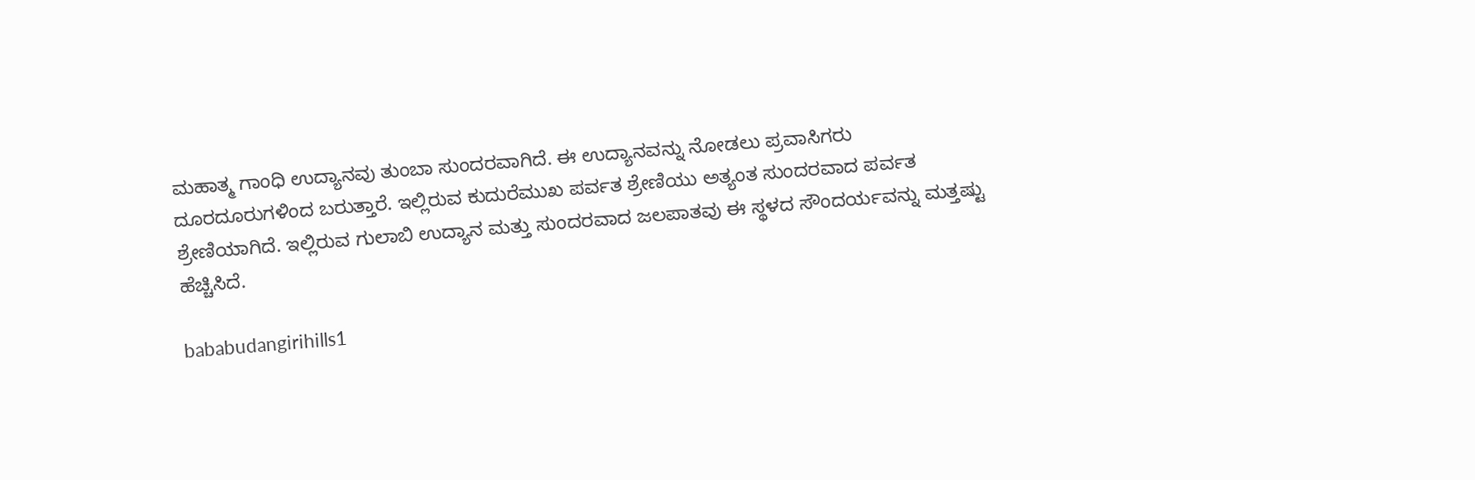ಮಹಾತ್ಮ ಗಾಂಧಿ ಉದ್ಯಾನವು ತುಂಬಾ ಸುಂದರವಾಗಿದೆ. ಈ ಉದ್ಯಾನವನ್ನು ನೋಡಲು ಪ್ರವಾಸಿಗರು ದೂರದೂರುಗಳಿಂದ ಬರುತ್ತಾರೆ. ಇಲ್ಲಿರುವ ಕುದುರೆಮುಖ ಪರ್ವತ ಶ್ರೇಣಿಯು ಅತ್ಯಂತ ಸುಂದರವಾದ ಪರ್ವತ ಶ್ರೇಣಿಯಾಗಿದೆ. ಇಲ್ಲಿರುವ ಗುಲಾಬಿ ಉದ್ಯಾನ ಮತ್ತು ಸುಂದರವಾದ ಜಲಪಾತವು ಈ ಸ್ಥಳದ ಸೌಂದರ್ಯವನ್ನು ಮತ್ತಷ್ಟು ಹೆಚ್ಚಿಸಿದೆ.

bababudangirihills1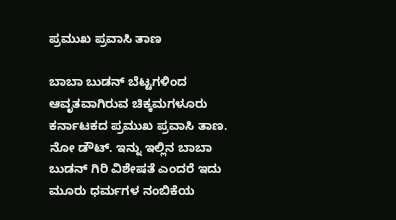ಪ್ರಮುಖ ಪ್ರವಾಸಿ ತಾಣ

ಬಾಬಾ ಬುಡನ್ ಬೆಟ್ಟಗಳಿಂದ ಆವೃತವಾಗಿರುವ ಚಿಕ್ಕಮಗಳೂರು ಕರ್ನಾಟಕದ ಪ್ರಮುಖ ಪ್ರವಾಸಿ ತಾಣ. ನೋ ಡೌಟ್. ಇನ್ನು ಇಲ್ಲಿನ ಬಾಬಾ ಬುಡನ್ ಗಿರಿ ವಿಶೇಷತೆ ಎಂದರೆ ಇದು ಮೂರು ಧರ್ಮಗಳ ನಂಬಿಕೆಯ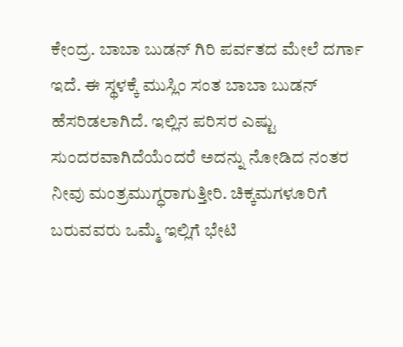ಕೇಂದ್ರ. ಬಾಬಾ ಬುಡನ್ ಗಿರಿ ಪರ್ವತದ ಮೇಲೆ ದರ್ಗಾ ಇದೆ. ಈ ಸ್ಥಳಕ್ಕೆ ಮುಸ್ಲಿಂ ಸಂತ ಬಾಬಾ ಬುಡನ್ ಹೆಸರಿಡಲಾಗಿದೆ. ಇಲ್ಲಿನ ಪರಿಸರ ಎಷ್ಟು ಸುಂದರವಾಗಿದೆಯೆಂದರೆ ಅದನ್ನು ನೋಡಿದ ನಂತರ ನೀವು ಮಂತ್ರಮುಗ್ಧರಾಗುತ್ತೀರಿ. ಚಿಕ್ಕಮಗಳೂರಿಗೆ ಬರುವವರು ಒಮ್ಮೆ ಇಲ್ಲಿಗೆ ಭೇಟಿ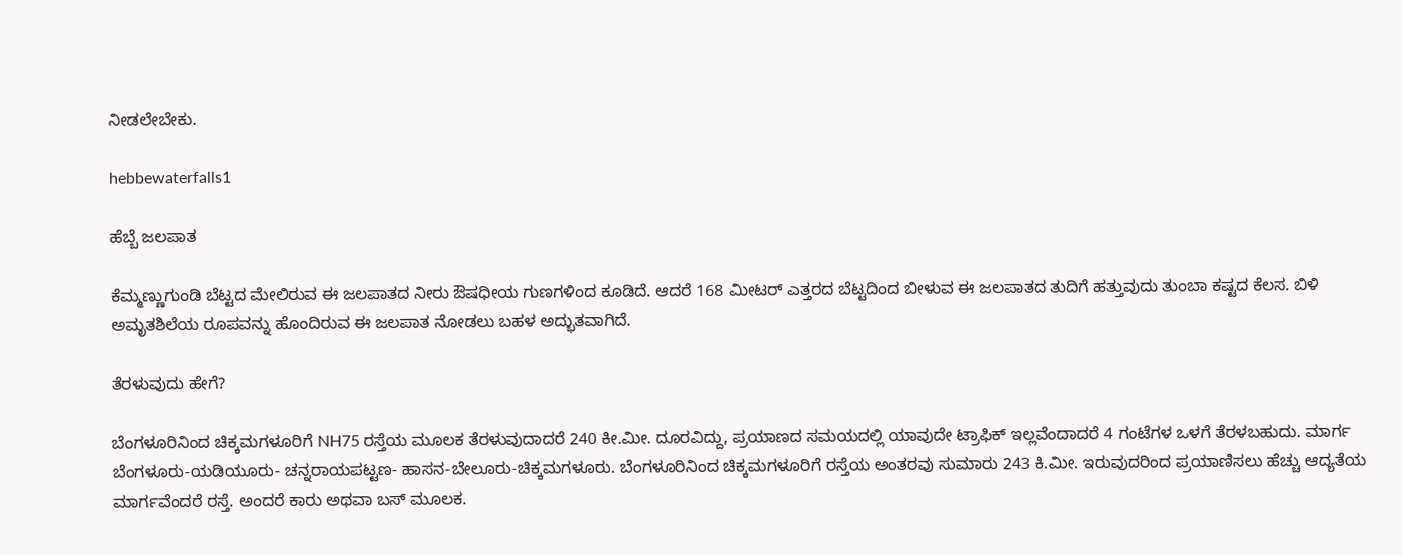ನೀಡಲೇಬೇಕು.

hebbewaterfalls1

ಹೆಬ್ಬೆ ಜಲಪಾತ

ಕೆಮ್ಮಣ್ಣುಗುಂಡಿ ಬೆಟ್ಟದ ಮೇಲಿರುವ ಈ ಜಲಪಾತದ ನೀರು ಔಷಧೀಯ ಗುಣಗಳಿಂದ ಕೂಡಿದೆ. ಆದರೆ 168 ಮೀಟರ್ ಎತ್ತರದ ಬೆಟ್ಟದಿಂದ ಬೀಳುವ ಈ ಜಲಪಾತದ ತುದಿಗೆ ಹತ್ತುವುದು ತುಂಬಾ ಕಷ್ಟದ ಕೆಲಸ. ಬಿಳಿ ಅಮೃತಶಿಲೆಯ ರೂಪವನ್ನು ಹೊಂದಿರುವ ಈ ಜಲಪಾತ ನೋಡಲು ಬಹಳ ಅದ್ಭುತವಾಗಿದೆ.

ತೆರಳುವುದು ಹೇಗೆ?

ಬೆಂಗಳೂರಿನಿಂದ ಚಿಕ್ಕಮಗಳೂರಿಗೆ NH75 ರಸ್ತೆಯ ಮೂಲಕ ತೆರಳುವುದಾದರೆ 240 ಕೀ.ಮೀ. ದೂರವಿದ್ದು, ಪ್ರಯಾಣದ ಸಮಯದಲ್ಲಿ ಯಾವುದೇ ಟ್ರಾಫಿಕ್ ಇಲ್ಲವೆಂದಾದರೆ 4 ಗಂಟೆಗಳ ಒಳಗೆ ತೆರಳಬಹುದು. ಮಾರ್ಗ ಬೆಂಗಳೂರು-ಯಡಿಯೂರು- ಚನ್ನರಾಯಪಟ್ಟಣ- ಹಾಸನ-ಬೇಲೂರು-ಚಿಕ್ಕಮಗಳೂರು. ಬೆಂಗಳೂರಿನಿಂದ ಚಿಕ್ಕಮಗಳೂರಿಗೆ ರಸ್ತೆಯ ಅಂತರವು ಸುಮಾರು 243 ಕಿ.ಮೀ. ಇರುವುದರಿಂದ ಪ್ರಯಾಣಿಸಲು ಹೆಚ್ಚು ಆದ್ಯತೆಯ ಮಾರ್ಗವೆಂದರೆ ರಸ್ತೆ. ಅಂದರೆ ಕಾರು ಅಥವಾ ಬಸ್ ಮೂಲಕ.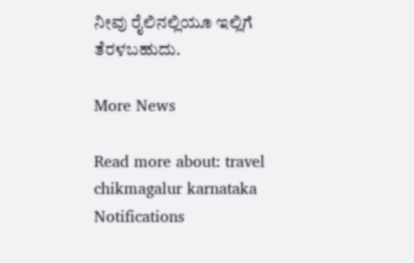ನೀವು ರೈಲಿನಲ್ಲಿಯೂ ಇಲ್ಲಿಗೆ ತೆರಳಬಹುದು.

More News

Read more about: travel chikmagalur karnataka
Notifications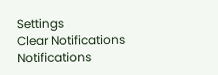Settings
Clear Notifications
Notifications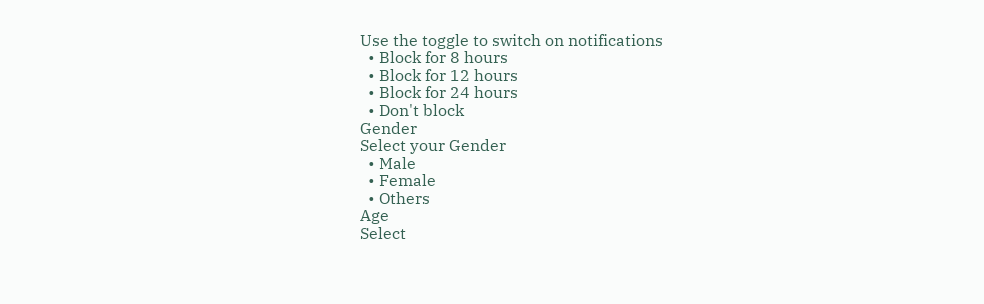Use the toggle to switch on notifications
  • Block for 8 hours
  • Block for 12 hours
  • Block for 24 hours
  • Don't block
Gender
Select your Gender
  • Male
  • Female
  • Others
Age
Select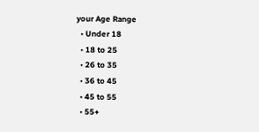your Age Range
  • Under 18
  • 18 to 25
  • 26 to 35
  • 36 to 45
  • 45 to 55
  • 55+